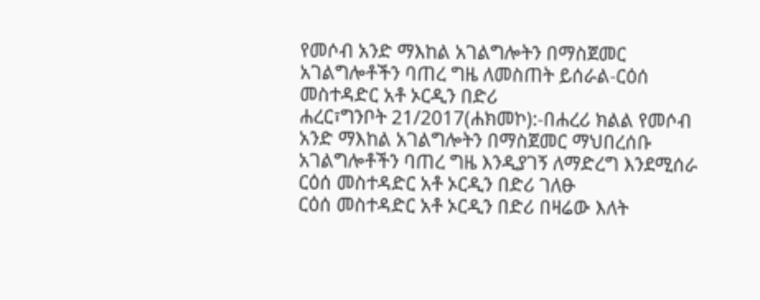የመሶብ አንድ ማእከል አገልግሎትን በማስጀመር አገልግሎቶችን ባጠረ ግዜ ለመስጠት ይሰራል-ርዕሰ መስተዳድር አቶ ኦርዲን በድሪ
ሐረር፣ግንቦት 21/2017(ሐክመኮ):-በሐረሪ ክልል የመሶብ አንድ ማእከል አገልግሎትን በማስጀመር ማህበረሰቡ አገልግሎቶችን ባጠረ ግዜ እንዲያገኝ ለማድረግ እንደሚሰራ ርዕሰ መስተዳድር አቶ ኦርዲን በድሪ ገለፁ
ርዕሰ መስተዳድር አቶ ኦርዲን በድሪ በዛሬው እለት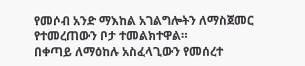የመሶብ አንድ ማእከል አገልግሎትን ለማስጀመር የተመረጠውን ቦታ ተመልክተዋል።
በቀጣይ ለማዕከሉ አስፈላጊውን የመሰረተ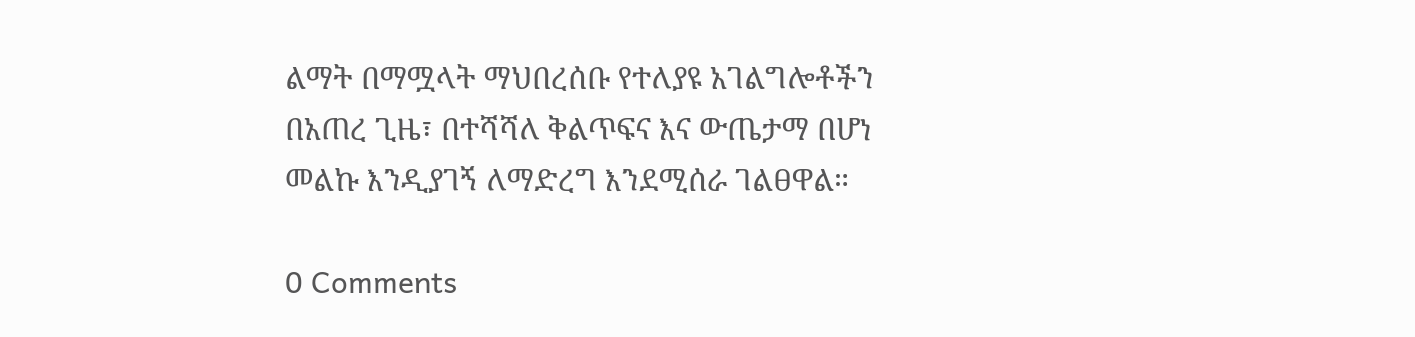ልማት በማሟላት ማህበረሰቡ የተለያዩ አገልግሎቶችን በአጠረ ጊዜ፣ በተሻሻለ ቅልጥፍና እና ውጤታማ በሆነ መልኩ እንዲያገኝ ለማድረግ እንደሚሰራ ገልፀዋል።

0 Comments